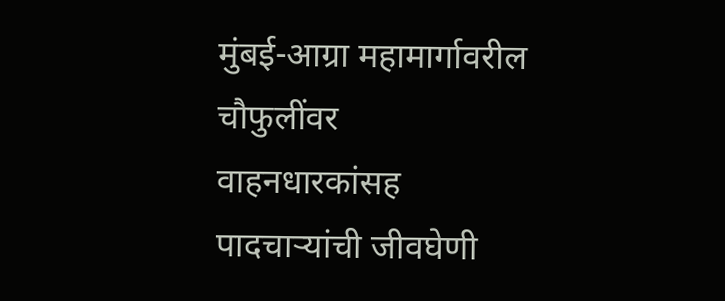मुंबई-आग्रा महामार्गावरील चौफुलींवर वाहनधारकांसह पादचाऱ्यांची जीवघेणी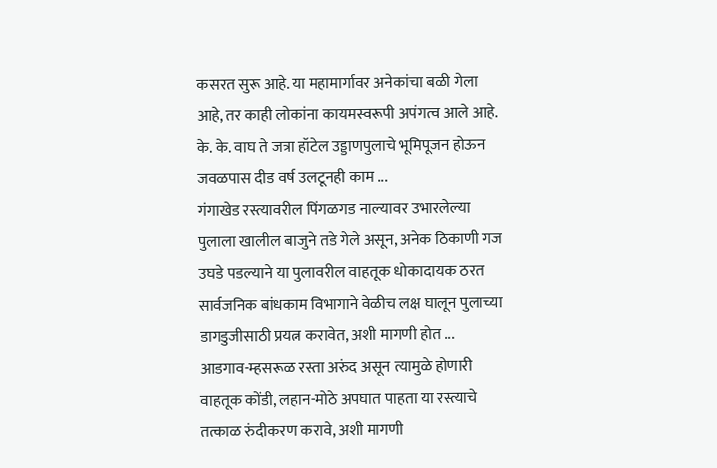कसरत सुरू आहे. या महामार्गावर अनेकांचा बळी गेला आहे, तर काही लोकांना कायमस्वरूपी अपंगत्व आले आहे. के. के. वाघ ते जत्रा हॉटेल उड्डाणपुलाचे भूमिपूजन होऊन जवळपास दीड वर्ष उलटूनही काम ...
गंगाखेड रस्त्यावरील पिंगळगड नाल्यावर उभारलेल्या पुलाला खालील बाजुने तडे गेले असून, अनेक ठिकाणी गज उघडे पडल्याने या पुलावरील वाहतूक धोकादायक ठरत सार्वजनिक बांधकाम विभागाने वेळीच लक्ष घालून पुलाच्या डागडुजीसाठी प्रयत्न करावेत, अशी मागणी होत ...
आडगाव-म्हसरूळ रस्ता अरुंद असून त्यामुळे होणारी वाहतूक कोंडी, लहान-मोठे अपघात पाहता या रस्त्याचे तत्काळ रुंदीकरण करावे, अशी मागणी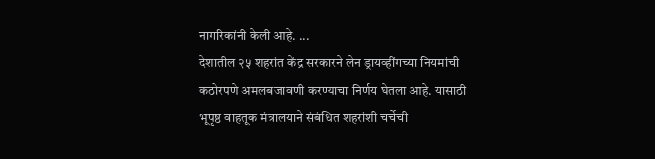नागरिकांनी केली आहे. ...
देशातील २५ शहरांत केंद्र सरकारने लेन ड्रायव्हींगच्या नियमांची कठोरपणे अमलबजावणी करण्याचा निर्णय घेतला आहे. यासाठी भूपृष्ठ वाहतूक मंत्रालयाने संबंधित शहरांशी चर्चेची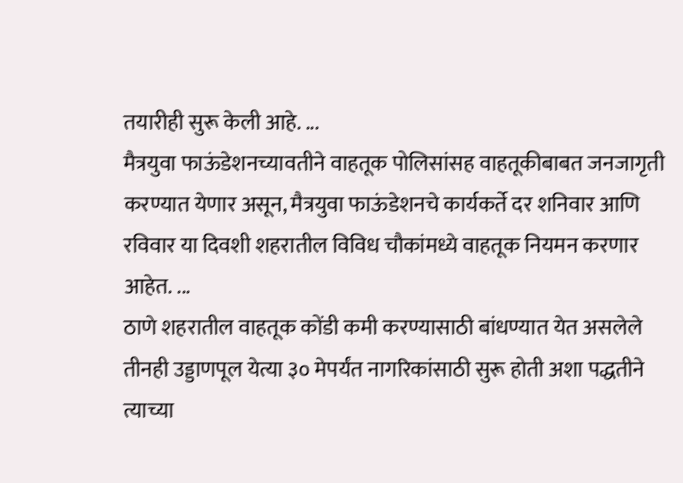तयारीही सुरू केली आहे. ...
मैत्रयुवा फाऊंडेशनच्यावतीने वाहतूक पोलिसांसह वाहतूकीबाबत जनजागृती करण्यात येणार असून, मैत्रयुवा फाऊंडेशनचे कार्यकर्ते दर शनिवार आणि रविवार या दिवशी शहरातील विविध चौकांमध्ये वाहतूक नियमन करणार आहेत. ...
ठाणे शहरातील वाहतूक कोंडी कमी करण्यासाठी बांधण्यात येत असलेले तीनही उड्डाणपूल येत्या ३० मेपर्यंत नागरिकांसाठी सुरू होती अशा पद्धतीने त्याच्या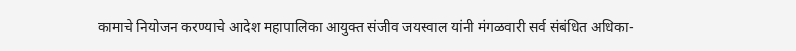कामाचे नियोजन करण्याचे आदेश महापालिका आयुक्त संजीव जयस्वाल यांनी मंगळवारी सर्व संबंधित अधिका-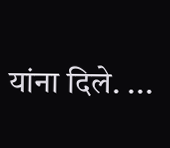यांना दिले. ...